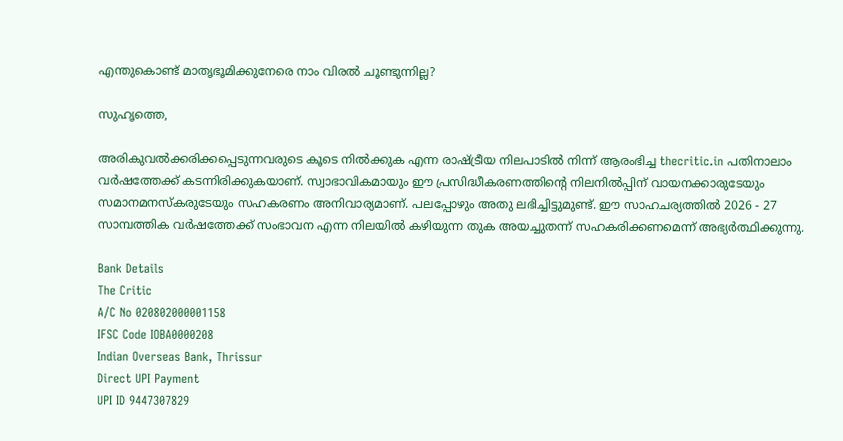എന്തുകൊണ്ട് മാതൃഭൂമിക്കുനേരെ നാം വിരല്‍ ചൂണ്ടുന്നില്ല?

സുഹൃത്തെ,

അരികുവല്‍ക്കരിക്കപ്പെടുന്നവരുടെ കൂടെ നില്‍ക്കുക എന്ന രാഷ്ട്രീയ നിലപാടില്‍ നിന്ന് ആരംഭിച്ച thecritic.in പതിനാലാം വര്‍ഷത്തേക്ക് കടന്നിരിക്കുകയാണ്. സ്വാഭാവികമായും ഈ പ്രസിദ്ധീകരണത്തിന്റെ നിലനില്‍പ്പിന് വായനക്കാരുടേയും സമാനമനസ്‌കരുടേയും സഹകരണം അനിവാര്യമാണ്. പലപ്പോഴും അതു ലഭിച്ചിട്ടുമുണ്ട്. ഈ സാഹചര്യത്തില്‍ 2026 - 27 സാമ്പത്തിക വര്‍ഷത്തേക്ക് സംഭാവന എന്ന നിലയില്‍ കഴിയുന്ന തുക അയച്ചുതന്ന് സഹകരിക്കണമെന്ന് അഭ്യര്‍ത്ഥിക്കുന്നു.

Bank Details
The Critic
A/C No 020802000001158
IFSC Code IOBA0000208
Indian Overseas Bank, Thrissur
Direct UPI Payment
UPI ID 9447307829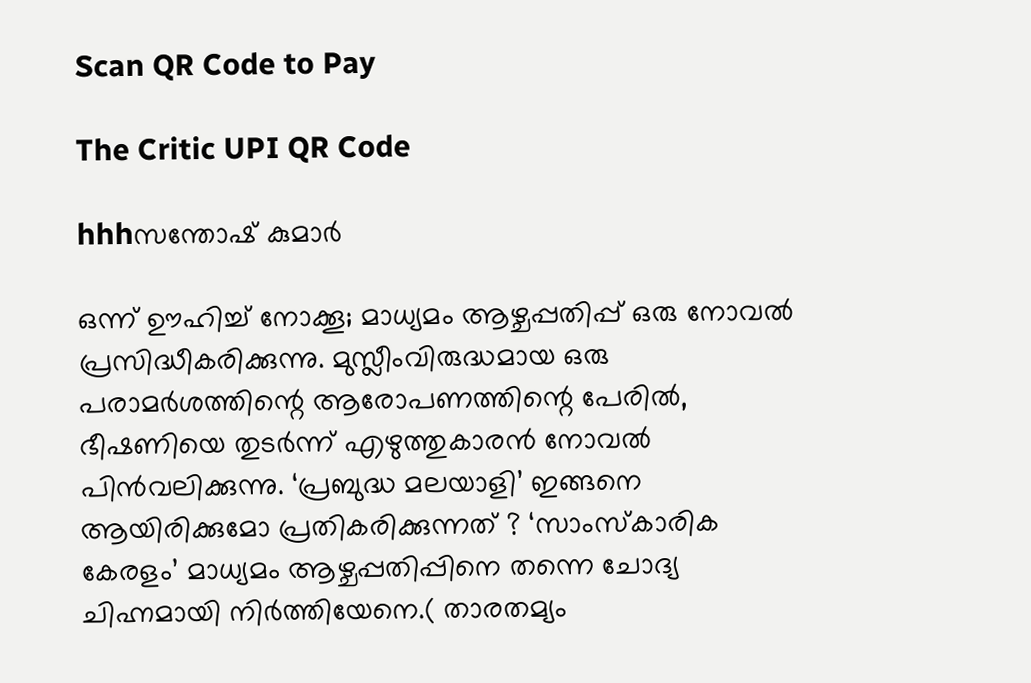Scan QR Code to Pay

The Critic UPI QR Code

hhhസന്തോഷ് കുമാര്‍

ഒന്ന് ഊഹിച്ച് നോക്കൂ; മാധ്യമം ആഴ്ചപ്പതിപ്പ് ഒരു നോവല്‍ പ്രസിദ്ധീകരിക്കുന്നു. മുസ്ലീംവിരുദ്ധമായ ഒരു പരാമര്‍ശത്തിന്റെ ആരോപണത്തിന്റെ പേരില്‍, ഭീഷണിയെ തുടര്‍ന്ന് എഴുത്തുകാരന്‍ നോവല്‍ പിന്‍വലിക്കുന്നു. ‘പ്രബുദ്ധ മലയാളി’ ഇങ്ങനെ ആയിരിക്കുമോ പ്രതികരിക്കുന്നത് ? ‘സാംസ്‌കാരിക കേരളം’ മാധ്യമം ആഴ്ചപ്പതിപ്പിനെ തന്നെ ചോദ്യ ചിഹ്നമായി നിര്‍ത്തിയേനെ.( താരതമ്യം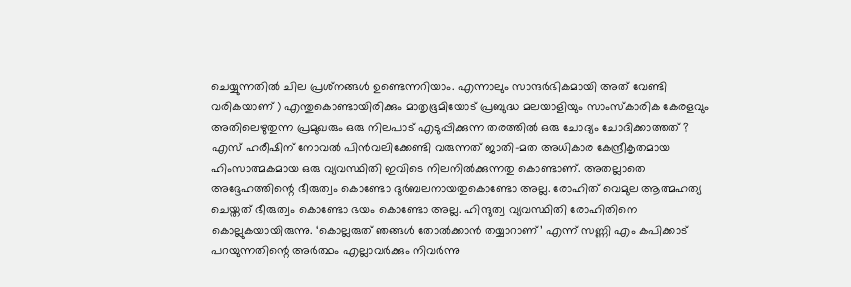ചെയ്യുന്നതില്‍ ചില പ്രശ്‌നങ്ങള്‍ ഉണ്ടെന്നറിയാം. എന്നാലും സാന്ദര്‍ഭികമായി അത് വേണ്ടി വരികയാണ് ) എന്തുകൊണ്ടായിരിക്കും മാതൃഭൂമിയോട് പ്രബുദ്ധ മലയാളിയും സാംസ്‌കാരിക കേരളവും അതിലെഴുതുന്ന പ്രമുഖരും ഒരു നിലപാട് എടുപ്പിക്കുന്ന തരത്തില്‍ ഒരു ചോദ്യം ചോദിക്കാത്തത് ?
എസ് ഹരീഷിന് നോവല്‍ പിന്‍വലിക്കേണ്ടി വരുന്നത് ജാതി-മത അധികാര കേന്ദ്രീകൃതമായ ഹിംസാത്മകമായ ഒരു വ്യവസ്ഥിതി ഇവിടെ നിലനില്‍ക്കുന്നതു കൊണ്ടാണ്. അതല്ലാതെ അദ്ദേഹത്തിന്റെ ഭീരുത്വം കൊണ്ടോ ദുര്‍ബലനായതുകൊണ്ടോ അല്ല. രോഹിത് വെമുല ആത്മഹത്യ ചെയ്തത് ഭീരുത്വം കൊണ്ടോ ഭയം കൊണ്ടോ അല്ല. ഹിന്ദുത്വ വ്യവസ്ഥിതി രോഹിതിനെ കൊല്ലുകയായിരുന്നു. ‘കൊല്ലരുത് ഞങ്ങള്‍ തോല്‍ക്കാന്‍ തയ്യാറാണ്’ എന്ന് സണ്ണി എം കപിക്കാട് പറയുന്നതിന്റെ അര്‍ത്ഥം എല്ലാവര്‍ക്കും നിവര്‍ന്നു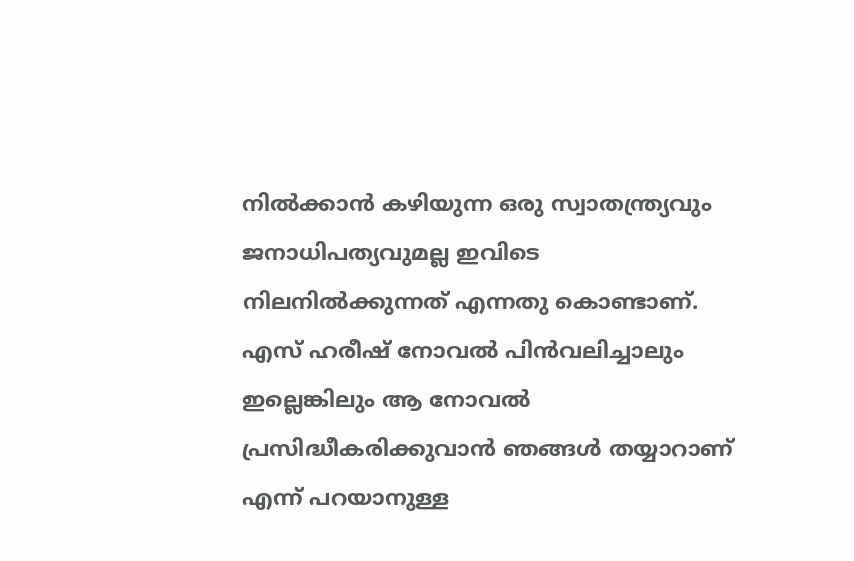നില്‍ക്കാന്‍ കഴിയുന്ന ഒരു സ്വാതന്ത്ര്യവും ജനാധിപത്യവുമല്ല ഇവിടെ നിലനില്‍ക്കുന്നത് എന്നതു കൊണ്ടാണ്.
എസ് ഹരീഷ് നോവല്‍ പിന്‍വലിച്ചാലും ഇല്ലെങ്കിലും ആ നോവല്‍ പ്രസിദ്ധീകരിക്കുവാന്‍ ഞങ്ങള്‍ തയ്യാറാണ് എന്ന് പറയാനുള്ള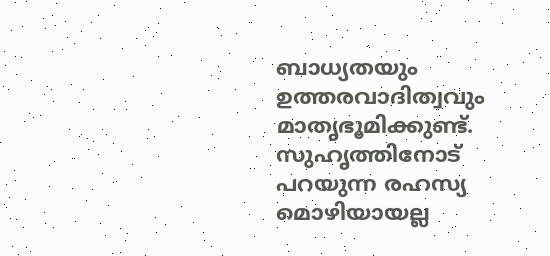ബാധ്യതയും ഉത്തരവാദിത്വവും മാതൃഭൂമിക്കുണ്ട്. സുഹൃത്തിനോട് പറയുന്ന രഹസ്യ മൊഴിയായല്ല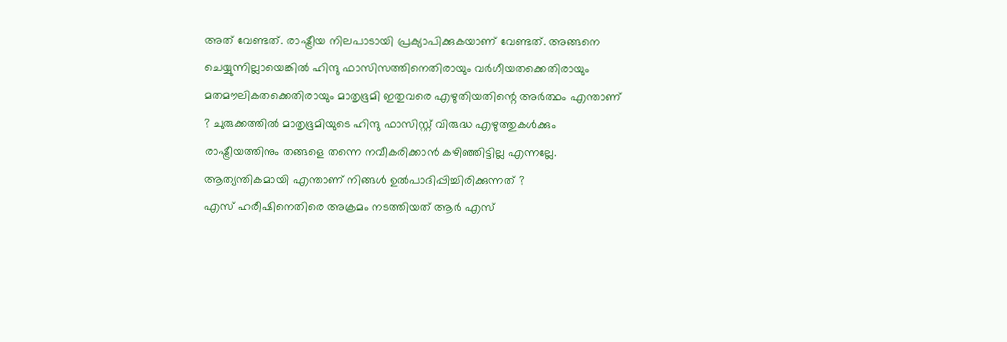അത് വേണ്ടത്. രാഷ്ട്രീയ നിലപാടായി പ്രക്യാപിക്കുകയാണ് വേണ്ടത്. അങ്ങനെ ചെയ്യുന്നില്ലായെങ്കില്‍ ഹിന്ദു ഫാസിസത്തിനെതിരായും വര്‍ഗീയതക്കെതിരായും മതമൗലികതക്കെതിരായും മാതൃഭൂമി ഇതുവരെ എഴുതിയതിന്റെ അര്‍ത്ഥം എന്താണ് ? ചുരുക്കത്തില്‍ മാതൃഭൂമിയുടെ ഹിന്ദു ഫാസിസ്റ്റ് വിരുദ്ധ എഴുത്തുകള്‍ക്കും രാഷ്ട്രീയത്തിനും തങ്ങളെ തന്നെ നവീകരിക്കാന്‍ കഴിഞ്ഞിട്ടില്ല എന്നല്ലേ. ആത്യന്തികമായി എന്താണ് നിങ്ങള്‍ ഉല്‍പാദിപ്പിച്ചിരിക്കുന്നത് ?
എസ് ഹരീഷിനെതിരെ അക്രമം നടത്തിയത് ആര്‍ എസ്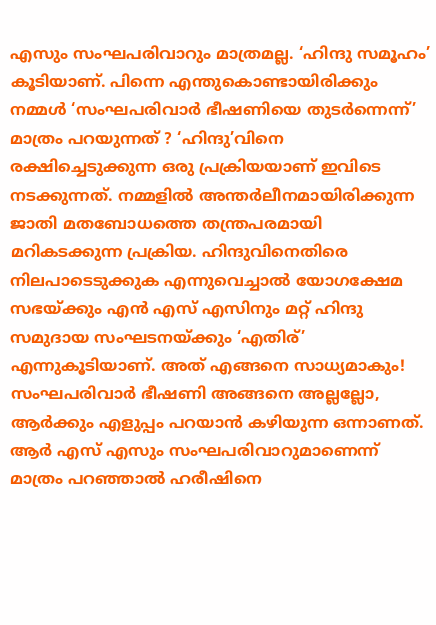എസും സംഘപരിവാറും മാത്രമല്ല. ‘ഹിന്ദു സമൂഹം’ കൂടിയാണ്. പിന്നെ എന്തുകൊണ്ടായിരിക്കും നമ്മള്‍ ‘സംഘപരിവാര്‍ ഭീഷണിയെ തുടര്‍ന്നെന്ന്’ മാത്രം പറയുന്നത് ? ‘ഹിന്ദു’വിനെ രക്ഷിച്ചെടുക്കുന്ന ഒരു പ്രക്രിയയാണ് ഇവിടെ നടക്കുന്നത്. നമ്മളില്‍ അന്തര്‍ലീനമായിരിക്കുന്ന ജാതി മതബോധത്തെ തന്ത്രപരമായി മറികടക്കുന്ന പ്രക്രിയ. ഹിന്ദുവിനെതിരെ നിലപാടെടുക്കുക എന്നുവെച്ചാല്‍ യോഗക്ഷേമ സഭയ്ക്കും എന്‍ എസ് എസിനും മറ്റ് ഹിന്ദു സമുദായ സംഘടനയ്ക്കും ‘എതിര്’ എന്നുകൂടിയാണ്. അത് എങ്ങനെ സാധ്യമാകും! സംഘപരിവാര്‍ ഭീഷണി അങ്ങനെ അല്ലല്ലോ, ആര്‍ക്കും എളുപ്പം പറയാന്‍ കഴിയുന്ന ഒന്നാണത്. ആര്‍ എസ് എസും സംഘപരിവാറുമാണെന്ന് മാത്രം പറഞ്ഞാല്‍ ഹരീഷിനെ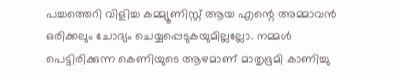പച്ചത്തെറി വിളിച്ച കമ്മ്യൂണിസ്റ്റ് ആയ എന്റെ അമ്മാവന്‍ ഒരിക്കലും ചോദ്യം ചെയ്യപ്പെടുകയുമില്ലല്ലോ. നമ്മള്‍ പെട്ടിരിക്കുന്ന കെണിയുടെ ആഴമാണ് മാതൃഭൂമി കാണിച്ചു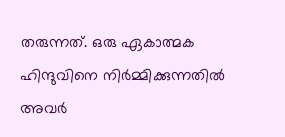തരുന്നത്. ഒരു ഏകാത്മക ഹിന്ദുവിനെ നിര്‍മ്മിക്കുന്നതില്‍ അവര്‍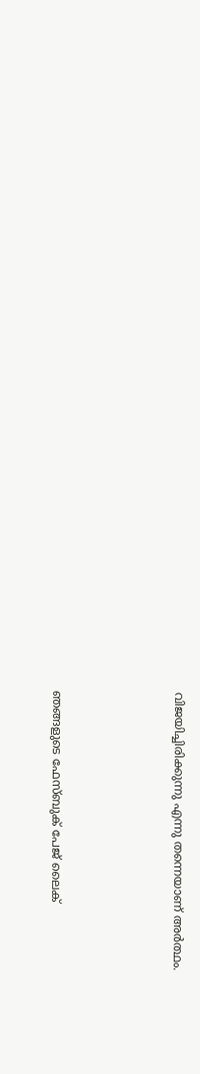വിജയിച്ചിരിക്കുന്നു എന്നു തന്നെയാണ് അര്‍ത്ഥം.




ഞങ്ങളുടെ ഫേസ്ബുക് പേജ് ലൈക്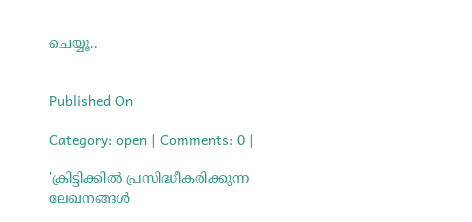ചെയ്യൂ..


Published On

Category: open | Comments: 0 |

'ക്രിട്ടിക്കില്‍ പ്രസിദ്ധീകരിക്കുന്ന ലേഖനങ്ങള്‍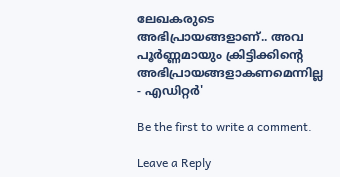ലേഖകരുടെ അഭിപ്രായങ്ങളാണ്.. അവ പൂര്‍ണ്ണമായും ക്രിട്ടിക്കിന്റെ അഭിപ്രായങ്ങളാകണമെന്നില്ല - എഡിറ്റര്‍'

Be the first to write a comment.

Leave a Reply